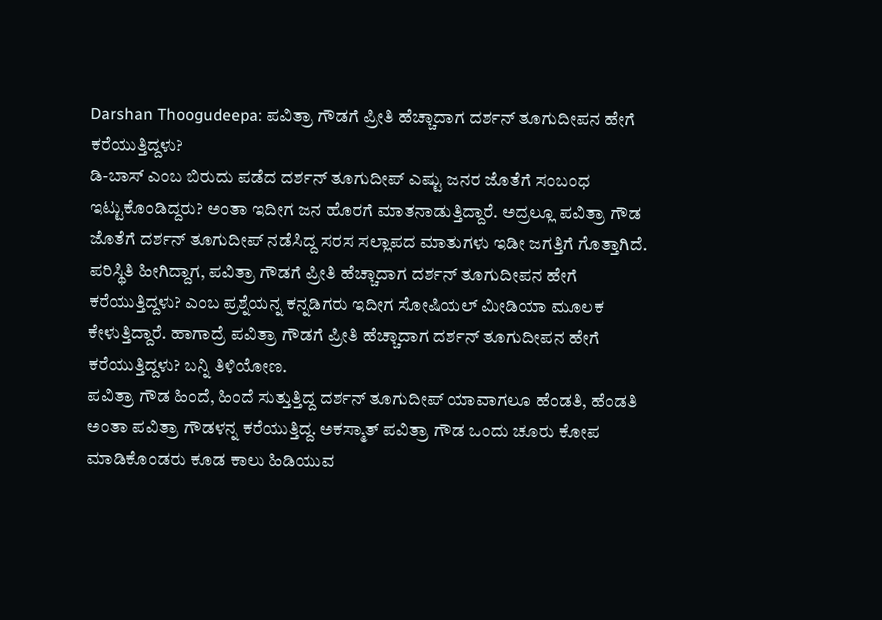Darshan Thoogudeepa: ಪವಿತ್ರಾ ಗೌಡಗೆ ಪ್ರೀತಿ ಹೆಚ್ಚಾದಾಗ ದರ್ಶನ್ ತೂಗುದೀಪನ ಹೇಗೆ ಕರೆಯುತ್ತಿದ್ದಳು?
ಡಿ-ಬಾಸ್ ಎಂಬ ಬಿರುದು ಪಡೆದ ದರ್ಶನ್ ತೂಗುದೀಪ್ ಎಷ್ಟು ಜನರ ಜೊತೆಗೆ ಸಂಬಂಧ ಇಟ್ಟುಕೊಂಡಿದ್ದರು? ಅಂತಾ ಇದೀಗ ಜನ ಹೊರಗೆ ಮಾತನಾಡುತ್ತಿದ್ದಾರೆ. ಅದ್ರಲ್ಲೂ ಪವಿತ್ರಾ ಗೌಡ ಜೊತೆಗೆ ದರ್ಶನ್ ತೂಗುದೀಪ್ ನಡೆಸಿದ್ದ ಸರಸ ಸಲ್ಲಾಪದ ಮಾತುಗಳು ಇಡೀ ಜಗತ್ತಿಗೆ ಗೊತ್ತಾಗಿದೆ. ಪರಿಸ್ಥಿತಿ ಹೀಗಿದ್ದಾಗ, ಪವಿತ್ರಾ ಗೌಡಗೆ ಪ್ರೀತಿ ಹೆಚ್ಚಾದಾಗ ದರ್ಶನ್ ತೂಗುದೀಪನ ಹೇಗೆ ಕರೆಯುತ್ತಿದ್ದಳು? ಎಂಬ ಪ್ರಶ್ನೆಯನ್ನ ಕನ್ನಡಿಗರು ಇದೀಗ ಸೋಷಿಯಲ್ ಮೀಡಿಯಾ ಮೂಲಕ ಕೇಳುತ್ತಿದ್ದಾರೆ. ಹಾಗಾದ್ರೆ ಪವಿತ್ರಾ ಗೌಡಗೆ ಪ್ರೀತಿ ಹೆಚ್ಚಾದಾಗ ದರ್ಶನ್ ತೂಗುದೀಪನ ಹೇಗೆ ಕರೆಯುತ್ತಿದ್ದಳು? ಬನ್ನಿ ತಿಳಿಯೋಣ.
ಪವಿತ್ರಾ ಗೌಡ ಹಿಂದೆ, ಹಿಂದೆ ಸುತ್ತುತ್ತಿದ್ದ ದರ್ಶನ್ ತೂಗುದೀಪ್ ಯಾವಾಗಲೂ ಹೆಂಡತಿ, ಹೆಂಡತಿ ಅಂತಾ ಪವಿತ್ರಾ ಗೌಡಳನ್ನ ಕರೆಯುತ್ತಿದ್ದ. ಅಕಸ್ಮಾತ್ ಪವಿತ್ರಾ ಗೌಡ ಒಂದು ಚೂರು ಕೋಪ ಮಾಡಿಕೊಂಡರು ಕೂಡ ಕಾಲು ಹಿಡಿಯುವ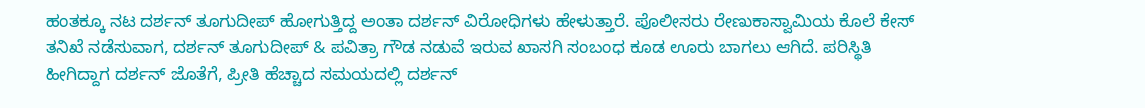ಹಂತಕ್ಕೂ ನಟ ದರ್ಶನ್ ತೂಗುದೀಪ್ ಹೋಗುತ್ತಿದ್ದ ಅಂತಾ ದರ್ಶನ್ ವಿರೋಧಿಗಳು ಹೇಳುತ್ತಾರೆ. ಪೊಲೀಸರು ರೇಣುಕಾಸ್ವಾಮಿಯ ಕೊಲೆ ಕೇಸ್ ತನಿಖೆ ನಡೆಸುವಾಗ, ದರ್ಶನ್ ತೂಗುದೀಪ್ & ಪವಿತ್ರಾ ಗೌಡ ನಡುವೆ ಇರುವ ಖಾಸಗಿ ಸಂಬಂಧ ಕೂಡ ಊರು ಬಾಗಲು ಆಗಿದೆ. ಪರಿಸ್ಥಿತಿ ಹೀಗಿದ್ದಾಗ ದರ್ಶನ್ ಜೊತೆಗೆ, ಪ್ರೀತಿ ಹೆಚ್ಚಾದ ಸಮಯದಲ್ಲಿ ದರ್ಶನ್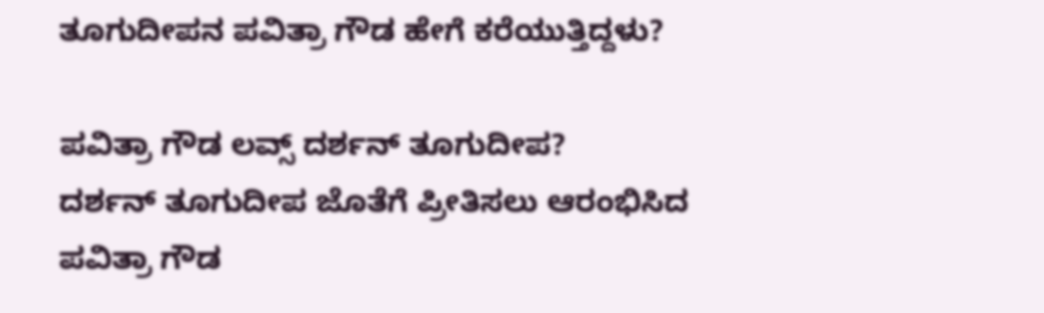ತೂಗುದೀಪನ ಪವಿತ್ರಾ ಗೌಡ ಹೇಗೆ ಕರೆಯುತ್ತಿದ್ದಳು?

ಪವಿತ್ರಾ ಗೌಡ ಲವ್ಸ್ ದರ್ಶನ್ ತೂಗುದೀಪ?
ದರ್ಶನ್ ತೂಗುದೀಪ ಜೊತೆಗೆ ಪ್ರೀತಿಸಲು ಆರಂಭಿಸಿದ ಪವಿತ್ರಾ ಗೌಡ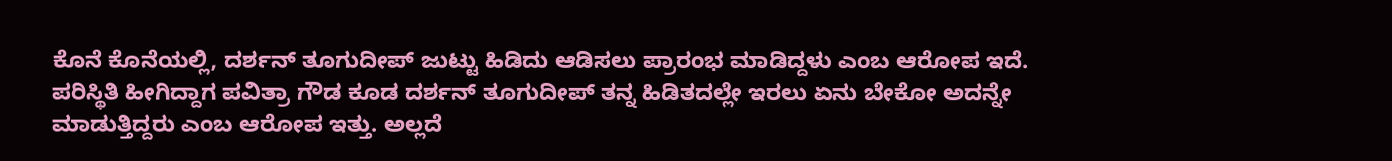ಕೊನೆ ಕೊನೆಯಲ್ಲಿ, ದರ್ಶನ್ ತೂಗುದೀಪ್ ಜುಟ್ಟು ಹಿಡಿದು ಆಡಿಸಲು ಪ್ರಾರಂಭ ಮಾಡಿದ್ದಳು ಎಂಬ ಆರೋಪ ಇದೆ. ಪರಿಸ್ಥಿತಿ ಹೀಗಿದ್ದಾಗ ಪವಿತ್ರಾ ಗೌಡ ಕೂಡ ದರ್ಶನ್ ತೂಗುದೀಪ್ ತನ್ನ ಹಿಡಿತದಲ್ಲೇ ಇರಲು ಏನು ಬೇಕೋ ಅದನ್ನೇ ಮಾಡುತ್ತಿದ್ದರು ಎಂಬ ಆರೋಪ ಇತ್ತು. ಅಲ್ಲದೆ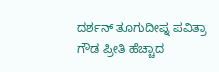ದರ್ಶನ್ ತೂಗುದೀಪ್ನ ಪವಿತ್ರಾ ಗೌಡ ಪ್ರೀತಿ ಹೆಚ್ಚಾದ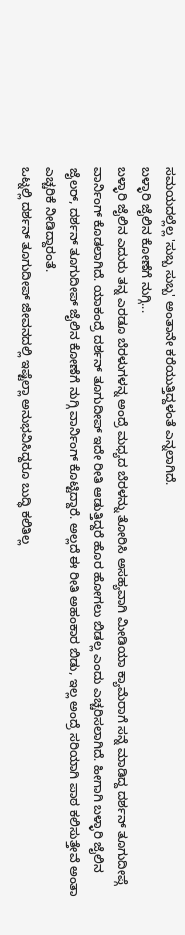ಸಮಯದಲ್ಲೆಲ್ಲ 'ಸುಬ್ಬ ಸುಬ್ಬ' ಅಂತಾನೇ ಕರೆಯುತ್ತಿದ್ದಳಂತೆ ಎನ್ನಲಾಗಿದೆ.
ಬಳ್ಳಾರಿ ಜೈಲಿನ ಕೋಣೆಗೆ ನುಗ್ಗಿ...
ಬಳ್ಳಾರಿ ಜೈಲಿನ ಎದುರು ತನ್ನ ಎರಡೂ ಬೆರಳುಗಳನ್ನ ಅಂದ್ರೆ ಮಧ್ಯದ ಬೆರಳನ್ನು ತೋರಿಸಿ ಅಸಹ್ಯವಾಗಿ ಮೀಡಿಯಾ ಕ್ಯಾಮೆರಾಗೆ ಸನ್ನೆ ಮಾಡಿದ್ದ ದರ್ಶನ್ ತೂಗುದೀಪ್ಗೆ ವಾರ್ನಿಂಗ್ ಕೊಡಲಾಗಿದೆ. ಯಾಕಂದ್ರೆ ದರ್ಶನ್ ತೂಗುದೀಪ್ ಇದೇ ರೀತಿ ಆಡುತ್ತಿದ್ದರೆ ಹೊರ ಹೋಗಲು ಬಿಡಲ್ಲ ಎಂದು ಎಚ್ಚರಿಸಲಾಗಿದೆ. ಹೀಗಾಗಿ ಬಳ್ಳಾರಿ ಜೈಲಿನ ಜೈಲರ್, ದರ್ಶನ್ ತೂಗುದೀಪ್ ಜೈಲಿನ ಕೋಣೆಗೆ ನುಗ್ಗಿ ವಾರ್ನಿಂಗ್ ಕೊಟ್ಟಿದ್ದಾರೆ. ಅಲ್ಲದೆ ಈ ರೀತಿ ಅಹಂಕಾರ ಬಿಡು, ಇಲ್ಲ ಅಂದ್ರೆ ಸರಿಯಾಗಿ ಪಾಠ ಕಲಿಸುತ್ತೇವೆ ಅಂತಾ ಎಚ್ಚರಿಕೆ ನೀಡಿದ್ದಾರಂತೆ.
ಒಟ್ನಲ್ಲಿ ದರ್ಶನ್ ತೂಗುದೀಪ್ ಜೀವನದಲ್ಲಿ ಇಷ್ಟೆಲ್ಲಾ ಅನುಭವಿಸಿದ್ದರೂ ಬುದ್ಧಿ ಕಲಿತಿಲ್ಲ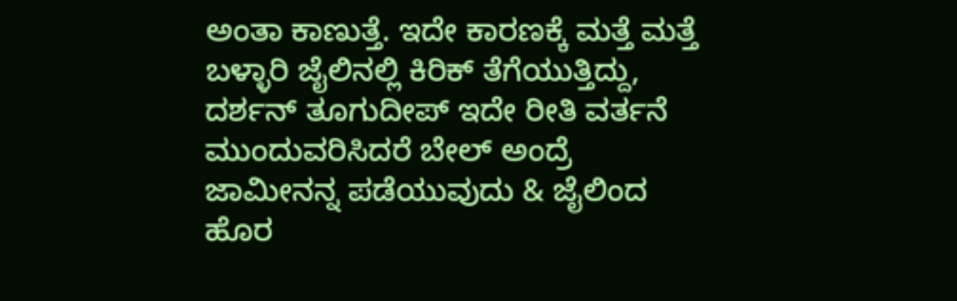ಅಂತಾ ಕಾಣುತ್ತೆ. ಇದೇ ಕಾರಣಕ್ಕೆ ಮತ್ತೆ ಮತ್ತೆ ಬಳ್ಳಾರಿ ಜೈಲಿನಲ್ಲಿ ಕಿರಿಕ್ ತೆಗೆಯುತ್ತಿದ್ದು, ದರ್ಶನ್ ತೂಗುದೀಪ್ ಇದೇ ರೀತಿ ವರ್ತನೆ ಮುಂದುವರಿಸಿದರೆ ಬೇಲ್ ಅಂದ್ರೆ ಜಾಮೀನನ್ನ ಪಡೆಯುವುದು & ಜೈಲಿಂದ ಹೊರ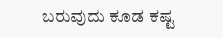ಬರುವುದು ಕೂಡ ಕಷ್ಟ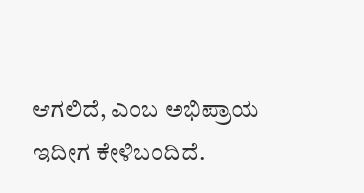ಆಗಲಿದೆ, ಎಂಬ ಅಭಿಪ್ರಾಯ ಇದೀಗ ಕೇಳಿಬಂದಿದೆ.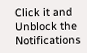Click it and Unblock the Notifications